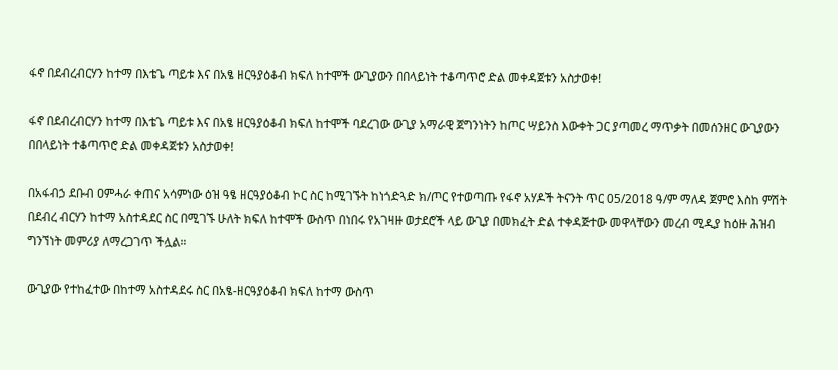ፋኖ በደብረብርሃን ከተማ በእቴጌ ጣይቱ እና በአፄ ዘርዓያዕቆብ ክፍለ ከተሞች ውጊያውን በበላይነት ተቆጣጥሮ ድል መቀዳጀቱን አስታወቀ!

ፋኖ በደብረብርሃን ከተማ በእቴጌ ጣይቱ እና በአፄ ዘርዓያዕቆብ ክፍለ ከተሞች ባደረገው ውጊያ አማራዊ ጀግንነትን ከጦር ሣይንስ እውቀት ጋር ያጣመረ ማጥቃት በመሰንዘር ውጊያውን በበላይነት ተቆጣጥሮ ድል መቀዳጀቱን አስታወቀ!

በአፋብኃ ደቡብ ዐምሓራ ቀጠና አሳምነው ዕዝ ዓፄ ዘርዓያዕቆብ ኮር ስር ከሚገኙት ከነጎድጓድ ክ/ጦር የተወጣጡ የፋኖ አሃዶች ትናንት ጥር 05/2018 ዓ/ም ማለዳ ጀምሮ እስከ ምሽት በደብረ ብርሃን ከተማ አስተዳደር ስር በሚገኙ ሁለት ክፍለ ከተሞች ውስጥ በነበሩ የአገዛዙ ወታደሮች ላይ ውጊያ በመክፈት ድል ተቀዳጅተው መዋላቸውን መረብ ሚዲያ ከዕዙ ሕዝብ ግንኘነት መምሪያ ለማረጋገጥ ችሏል።

ውጊያው የተከፈተው በከተማ አስተዳደሩ ስር በአፄ-ዘርዓያዕቆብ ክፍለ ከተማ ውስጥ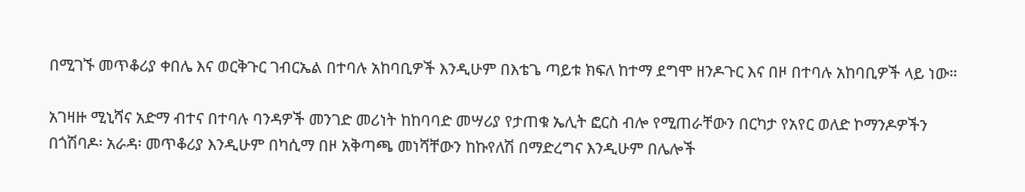በሚገኙ መጥቆሪያ ቀበሌ እና ወርቅጉር ገብርኤል በተባሉ አከባቢዎች እንዲሁም በእቴጌ ጣይቱ ክፍለ ከተማ ደግሞ ዘንዶጉር እና በዞ በተባሉ አከባቢዎች ላይ ነው።

አገዛዙ ሚኒሻና አድማ ብተና በተባሉ ባንዳዎች መንገድ መሪነት ከከባባድ መሣሪያ የታጠቁ ኤሊት ፎርስ ብሎ የሚጠራቸውን በርካታ የአየር ወለድ ኮማንዶዎችን በጎሽባዶ፡ አራዳ፡ መጥቆሪያ እንዲሁም በካሲማ በዞ አቅጣጫ መነሻቸውን ከኩየለሽ በማድረግና እንዲሁም በሌሎች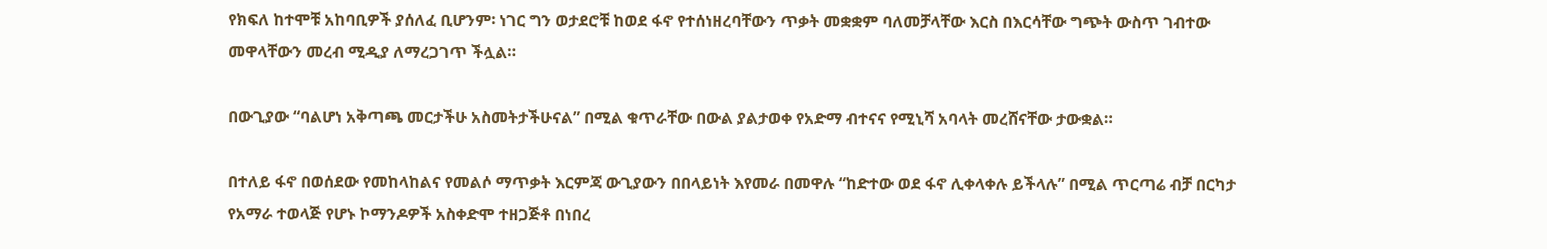የክፍለ ከተሞቹ አከባቢዎች ያሰለፈ ቢሆንም፡ ነገር ግን ወታደሮቹ ከወደ ፋኖ የተሰነዘረባቸውን ጥቃት መቋቋም ባለመቻላቸው እርስ በእርሳቸው ግጭት ውስጥ ገብተው መዋላቸውን መረብ ሚዲያ ለማረጋገጥ ችሏል።

በውጊያው “ባልሆነ አቅጣጫ መርታችሁ አስመትታችሁናል” በሚል ቁጥራቸው በውል ያልታወቀ የአድማ ብተናና የሚኒሻ አባላት መረሸናቸው ታውቋል።

በተለይ ፋኖ በወሰደው የመከላከልና የመልሶ ማጥቃት እርምጃ ውጊያውን በበላይነት እየመራ በመዋሉ “ከድተው ወደ ፋኖ ሊቀላቀሉ ይችላሉ” በሚል ጥርጣሬ ብቻ በርካታ የአማራ ተወላጅ የሆኑ ኮማንዶዎች አስቀድሞ ተዘጋጅቶ በነበረ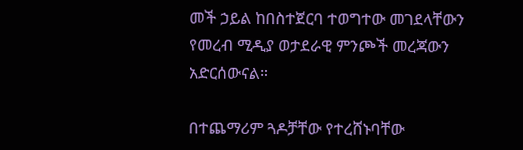መች ኃይል ከበስተጀርባ ተወግተው መገደላቸውን የመረብ ሚዲያ ወታደራዊ ምንጮች መረጃውን አድርሰውናል።

በተጨማሪም ጓዶቻቸው የተረሸኑባቸው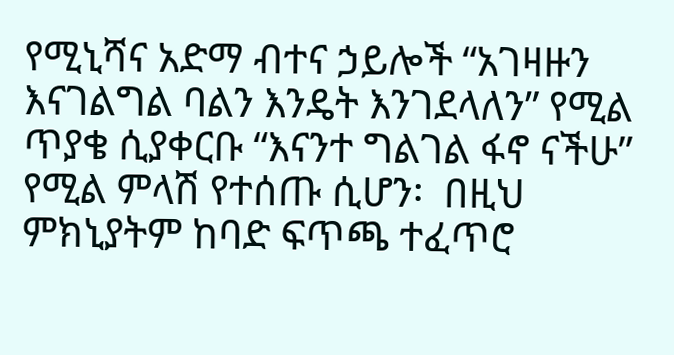የሚኒሻና አድማ ብተና ኃይሎች “አገዛዙን እናገልግል ባልን እንዴት እንገደላለን” የሚል ጥያቄ ሲያቀርቡ “እናንተ ግልገል ፋኖ ናችሁ” የሚል ምላሽ የተሰጡ ሲሆን፡  በዚህ ምክኒያትም ከባድ ፍጥጫ ተፈጥሮ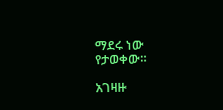ማደሩ ነው የታወቀው።

አገዛዙ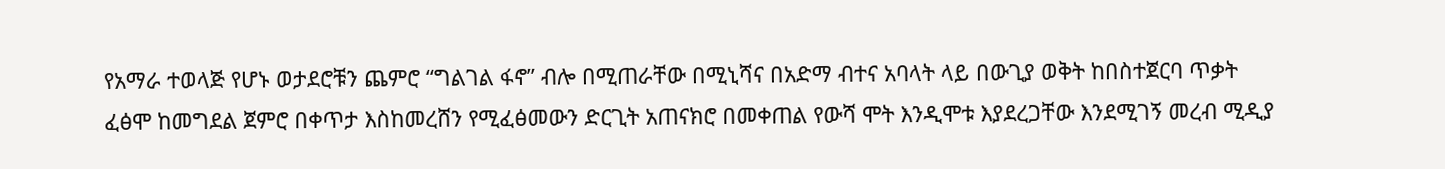የአማራ ተወላጅ የሆኑ ወታደሮቹን ጨምሮ “ግልገል ፋኖ” ብሎ በሚጠራቸው በሚኒሻና በአድማ ብተና አባላት ላይ በውጊያ ወቅት ከበስተጀርባ ጥቃት ፈፅሞ ከመግደል ጀምሮ በቀጥታ እስከመረሸን የሚፈፅመውን ድርጊት አጠናክሮ በመቀጠል የውሻ ሞት እንዲሞቱ እያደረጋቸው እንደሚገኝ መረብ ሚዲያ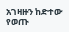አገዛዙን ከድተው የወጡ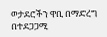ወታደሮችን ዋቢ በማድረግ በተደጋጋሚ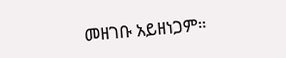መዘገቡ አይዘነጋም።